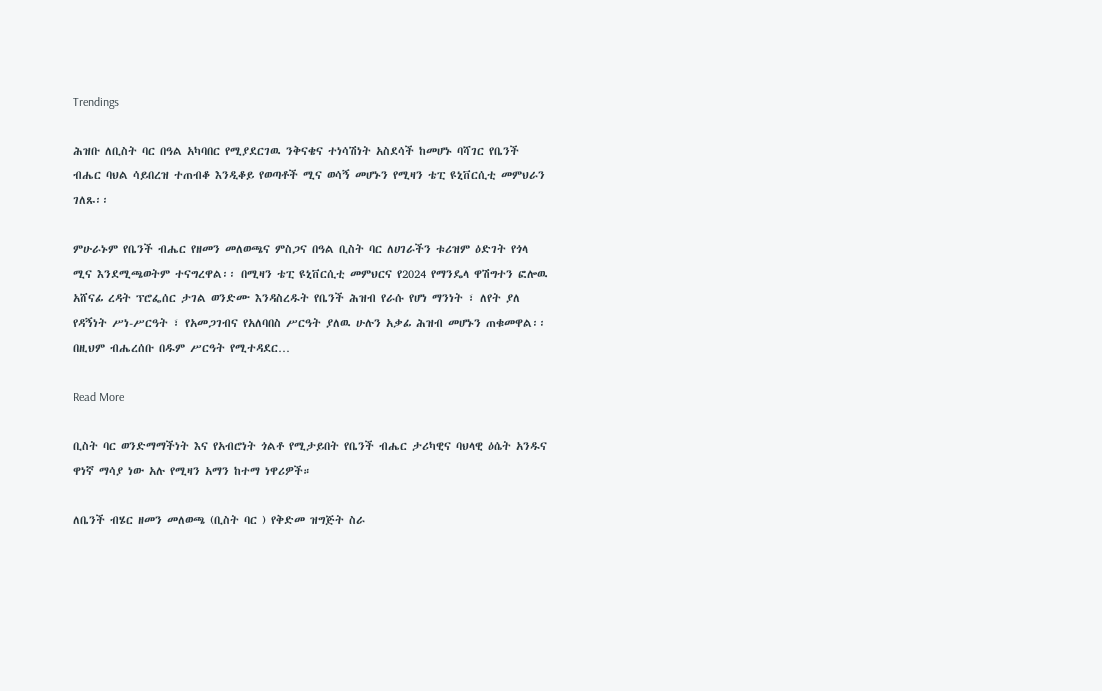Trendings

ሕዝቡ ለቢስት ባር በዓል አካባበር የሚያደርገዉ ንቅናቄና ተነሳሽነት አስደሳች ከመሆኑ ባሻገር የቤንች ብሔር ባህል ሳይበረዝ ተጠብቆ እንዲቆይ የወጣቶች ሚና ወሳኝ መሆኑን የሚዛን ቴፒ ዩኒቨርሲቲ መምህራን ገለጹ፡፡

ምሁራኑም የቤንች ብሔር የዘመን መለወጫና ምስጋና በዓል ቢስት ባር ለሀገራችን ቱሪዝም ዕድገት የጎላ ሚና እንደሚጫወትም ተናግረዋል፡፡ በሚዛን ቴፒ ዩኒቨርሲቲ መምህርና የ2024 የማንዴላ ዋሽግተን ፎሎዉ አሸናፊ ረዳት ፕሮፌሰር ታገል ወንድሙ እንዳስረዱት የቤንች ሕዝብ የራሱ የሆነ ማንነት ፣ ለየት ያለ የዳኝነት ሥነ-ሥርዓት ፣ የአመጋገብና የአለባበስ ሥርዓት ያለዉ ሁሉን አቃፊ ሕዝብ መሆኑን ጠቁመዋል፡፡ በዚህም ብሔረሰቡ በዱም ሥርዓት የሚተዳደር…

Read More

ቢስት ባር ወንድማማችነት እና የአብሮነት ጎልቶ የሚታይበት የቤንች ብሔር ታሪካዊና ባህላዊ ዕሴት አንዱና ዋነኛ ማሳያ ነው አሉ የሚዛን አማን ከተማ ነዋሪዎች።

ለቤንች ብሄር ዘመን መለወጫ (ቢስት ባር ) የቅድመ ዝግጅት ስራ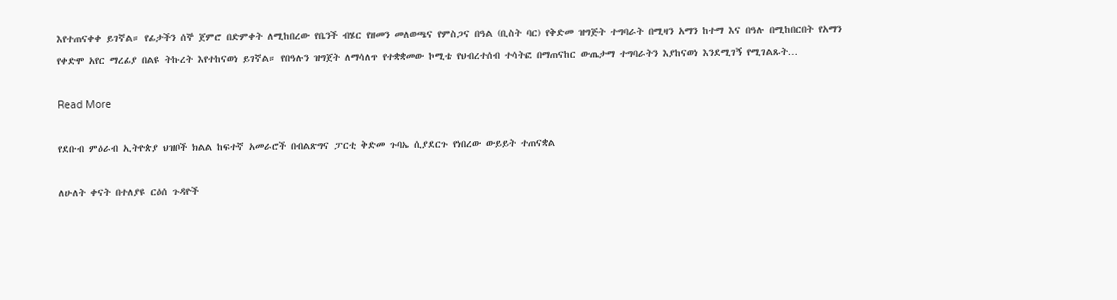እየተጠናቀቀ ይገኛል። የፊታችን ሰኞ ጀምሮ በድምቀት ለሚከበረው የቤንች ብሄር የዘመን መለወጫና የምስጋና በዓል (ቢስት ባር) የቅድመ ዝግጅት ተግባራት በሚዛን አማን ከተማ እና በዓሉ በሚከበርበት የአማን የቀድሞ አየር ማረፊያ በልዩ ትኩረት እየተከናወነ ይገኛል። የበዓሉን ዝግጀት ለማሳለጥ የተቋቋመው ኮሚቴ የህብረተሰብ ተሳትፎ በማጠናከር ውጤታማ ተግባራትን እያከናወነ እንደሚገኝ የሚገልጹት…

Read More

የደቡብ ምዕራብ ኢትዮጵያ ህዝቦች ክልል ከፍተኛ አመራሮች በብልጽግና ፓርቲ ቅድመ ጉባኤ ሲያደርጉ የነበረው ውይይት ተጠናቋል

ለሁለት ቀናት በተለያዩ ርዕሰ ጉዳዮች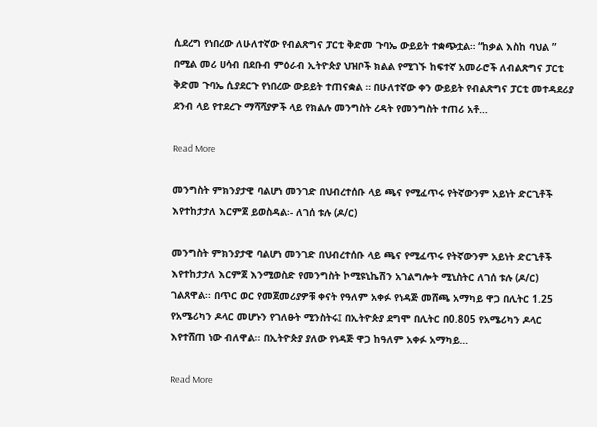ሲደረግ የነበረው ለሁለተኛው የብልጽግና ፓርቲ ቅድመ ጉባኤ ውይይት ተቋጭቷል። “ከቃል እስከ ባህል ” በሚል መሪ ሀሳብ በደቡብ ምዕራብ ኢትዮጵያ ህዝቦች ክልል የሚገኙ ከፍተኛ አመራሮች ለብልጽግና ፓርቲ ቅድመ ጉባኤ ሲያደርጉ የነበረው ውይይት ተጠናቋል ። በሁለተኛው ቀን ውይይት የብልጽግና ፓርቲ መተዳደሪያ ደንብ ላይ የተደረጉ ማሻሻያዎች ላይ የክልሉ መንግስት ረዳት የመንግስት ተጠሪ አቶ…

Read More

መንግስት ምክንያታዊ ባልሆነ መንገድ በህብረተሰቡ ላይ ጫና የሚፈጥሩ የትኛውንም አይነት ድርጊቶች እየተከታታለ እርምጀ ይወስዳል፡- ለገሰ ቱሉ (ዶ/ር)

መንግስት ምክንያታዊ ባልሆነ መንገድ በህብረተሰቡ ላይ ጫና የሚፈጥሩ የትኛውንም አይነት ድርጊቶች እየተከታታለ እርምጀ እንሚወስድ የመንግስት ኮሚዩኒኬሽን አገልግሎት ሚኒስትር ለገሰ ቱሉ (ዶ/ር) ገልጸዋል፡፡ በጥር ወር የመጀመሪያዎቹ ቀናት የዓለም አቀፉ የነዳጅ መሸጫ አማካይ ዋጋ በሊትር 1.25 የአሜሪካን ዶላር መሆኑን የገለፁት ሚንስትሩ፤ በኢትዮጵያ ደግሞ በሊትር በ0.805 የአሜሪካን ዶላር እየተሸጠ ነው ብለዋል፡፡ በኢትዮጵያ ያለው የነዳጅ ዋጋ ከዓለም አቀፉ አማካይ…

Read More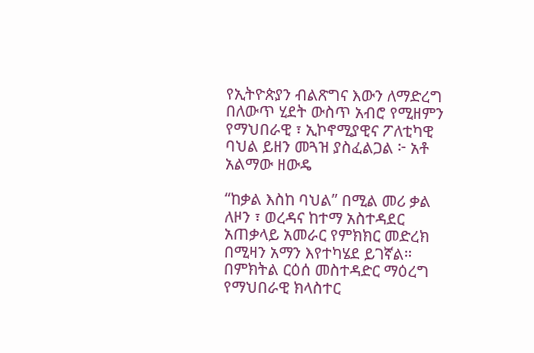የኢትዮጵያን ብልጽግና እውን ለማድረግ በለውጥ ሂደት ውስጥ አብሮ የሚዘምን የማህበራዊ ፣ ኢኮኖሚያዊና ፖለቲካዊ ባህል ይዘን መጓዝ ያስፈልጋል ፦ አቶ አልማው ዘውዴ

“ከቃል እስከ ባህል” በሚል መሪ ቃል ለዞን ፣ ወረዳና ከተማ አስተዳደር አጠቃላይ አመራር የምክክር መድረክ በሚዛን አማን እየተካሄደ ይገኛል። በምክትል ርዕሰ መስተዳድር ማዕረግ የማህበራዊ ክላስተር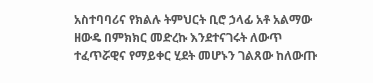አስተባባሪና የክልሉ ትምህርት ቢሮ ኃላፊ አቶ አልማው ዘውዴ በምክክር መድረኩ እንደተናገሩት ለውጥ ተፈጥሯዊና የማይቀር ሂደት መሆኑን ገልጸው ከለውጡ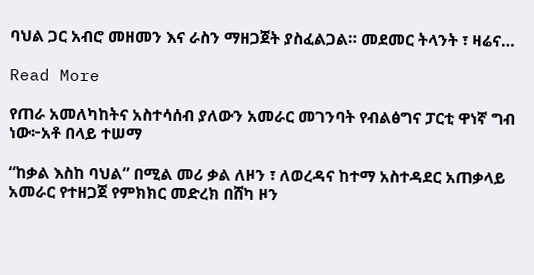ባህል ጋር አብሮ መዘመን እና ራስን ማዘጋጀት ያስፈልጋል። መደመር ትላንት ፣ ዛሬና…

Read More

የጠራ አመለካከትና አስተሳሰብ ያለውን አመራር መገንባት የብልፅግና ፓርቲ ዋነኛ ግብ ነው፦አቶ በላይ ተሠማ

“ከቃል እስከ ባህል” በሚል መሪ ቃል ለዞን ፣ ለወረዳና ከተማ አስተዳደር አጠቃላይ አመራር የተዘጋጀ የምክክር መድረክ በሸካ ዞን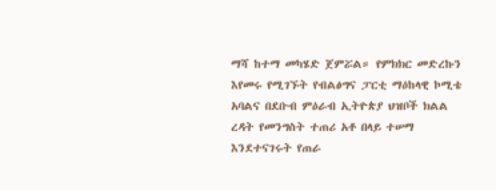ማሻ ከተማ መካሄድ ጀምሯል። የምክክር መድረኩን እየመሩ የሚገኙት የብልፅግና ፓርቲ ማዕከላዊ ኮሚቴ አባልና በደቡብ ምዕራብ ኢትዮጵያ ህዝቦች ክልል ረዳት የመንግስት ተጠሪ አቶ በላይ ተሠማ እንደተናገሩት የጠራ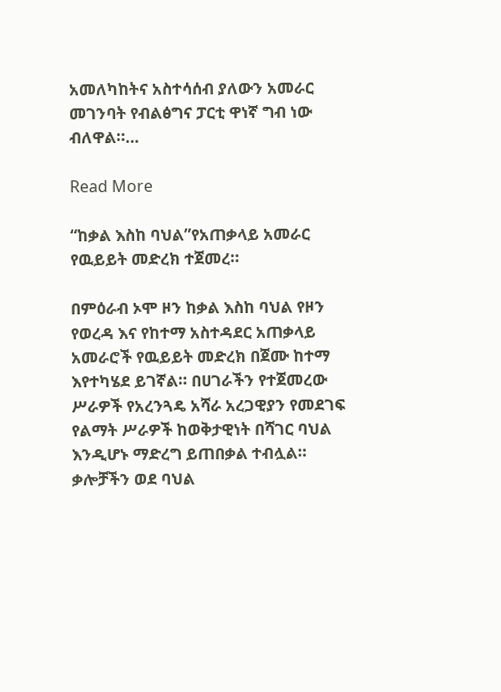አመለካከትና አስተሳሰብ ያለውን አመራር መገንባት የብልፅግና ፓርቲ ዋነኛ ግብ ነው ብለዋል።…

Read More

“ከቃል እስከ ባህል”የአጠቃላይ አመራር የዉይይት መድረክ ተጀመረ።

በምዕራብ ኦሞ ዞን ከቃል እስከ ባህል የዞን የወረዳ እና የከተማ አስተዳደር አጠቃላይ አመራሮች የዉይይት መድረክ በጀሙ ከተማ እየተካሄደ ይገኛል። በሀገራችን የተጀመረው ሥራዎች የአረንጓዴ አሻራ አረጋዊያን የመደገፍ የልማት ሥራዎች ከወቅታዊነት በሻገር ባህል እንዲሆኑ ማድረግ ይጠበቃል ተብሏል። ቃሎቻችን ወደ ባህል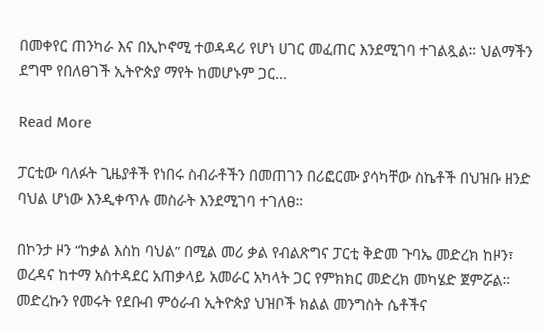በመቀየር ጠንካራ እና በኢኮኖሚ ተወዳዳሪ የሆነ ሀገር መፈጠር እንደሚገባ ተገልጿል። ህልማችን ደግሞ የበለፀገች ኢትዮጵያ ማየት ከመሆኑም ጋር…

Read More

ፓርቲው ባለፉት ጊዜያቶች የነበሩ ስብራቶችን በመጠገን በሪፎርሙ ያሳካቸው ስኬቶች በህዝቡ ዘንድ ባህል ሆነው እንዲቀጥሉ መስራት እንደሚገባ ተገለፀ።

በኮንታ ዞን “ከቃል እስከ ባህል” በሚል መሪ ቃል የብልጽግና ፓርቲ ቅድመ ጉባኤ መድረክ ከዞን፣ ወረዳና ከተማ አስተዳደር አጠቃላይ አመራር አካላት ጋር የምክክር መድረክ መካሄድ ጀምሯል። መድረኩን የመሩት የደቡብ ምዕራብ ኢትዮጵያ ህዝቦች ክልል መንግስት ሴቶችና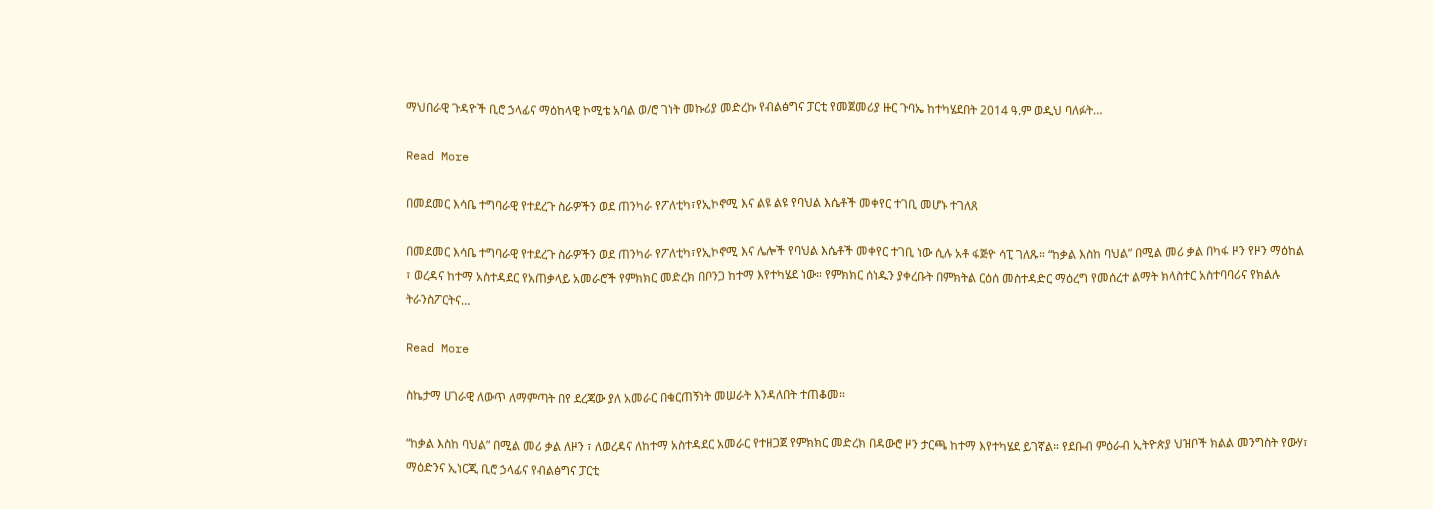ማህበራዊ ጉዳዮች ቢሮ ኃላፊና ማዕከላዊ ኮሚቴ አባል ወ/ሮ ገነት መኩሪያ መድረኩ የብልፅግና ፓርቲ የመጀመሪያ ዙር ጉባኤ ከተካሄደበት 2014 ዓ.ም ወዲህ ባለፉት…

Read More

በመደመር እሳቤ ተግባራዊ የተደረጉ ስራዎችን ወደ ጠንካራ የፖለቲካ፣የኢኮኖሚ እና ልዩ ልዩ የባህል እሴቶች መቀየር ተገቢ መሆኑ ተገለጸ

በመደመር እሳቤ ተግባራዊ የተደረጉ ስራዎችን ወደ ጠንካራ የፖለቲካ፣የኢኮኖሚ እና ሌሎች የባህል እሴቶች መቀየር ተገቢ ነው ሲሉ አቶ ፋጅዮ ሳፒ ገለጹ። “ከቃል እስከ ባህል” በሚል መሪ ቃል በካፋ ዞን የዞን ማዕከል ፣ ወረዳና ከተማ አስተዳደር የአጠቃላይ አመራሮች የምክክር መድረክ በቦንጋ ከተማ እየተካሄደ ነው። የምክክር ሰነዱን ያቀረቡት በምክትል ርዕሰ መስተዳድር ማዕረግ የመሰረተ ልማት ክላስተር አስተባባሪና የክልሉ ትራንስፖርትና…

Read More

ስኬታማ ሀገራዊ ለውጥ ለማምጣት በየ ደረጃው ያለ አመራር በቁርጠኝነት መሠራት እንዳለበት ተጠቆመ።

“ከቃል እስከ ባህል” በሚል መሪ ቃል ለዞን ፣ ለወረዳና ለከተማ አስተዳደር አመራር የተዘጋጀ የምክክር መድረክ በዳውሮ ዞን ታርጫ ከተማ እየተካሄደ ይገኛል። የደቡብ ምዕራብ ኢትዮጵያ ህዝቦች ክልል መንግስት የውሃ፣ ማዕድንና ኢነርጂ ቢሮ ኃላፊና የብልፅግና ፓርቲ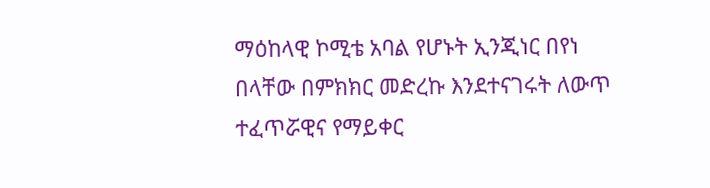ማዕከላዊ ኮሚቴ አባል የሆኑት ኢንጂነር በየነ በላቸው በምክክር መድረኩ እንደተናገሩት ለውጥ ተፈጥሯዊና የማይቀር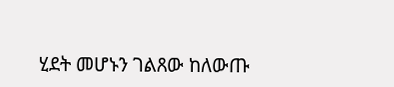ሂደት መሆኑን ገልጸው ከለውጡ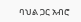ባህል ጋር አብሮ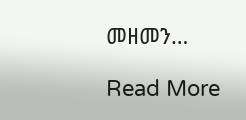መዘመን…

Read More